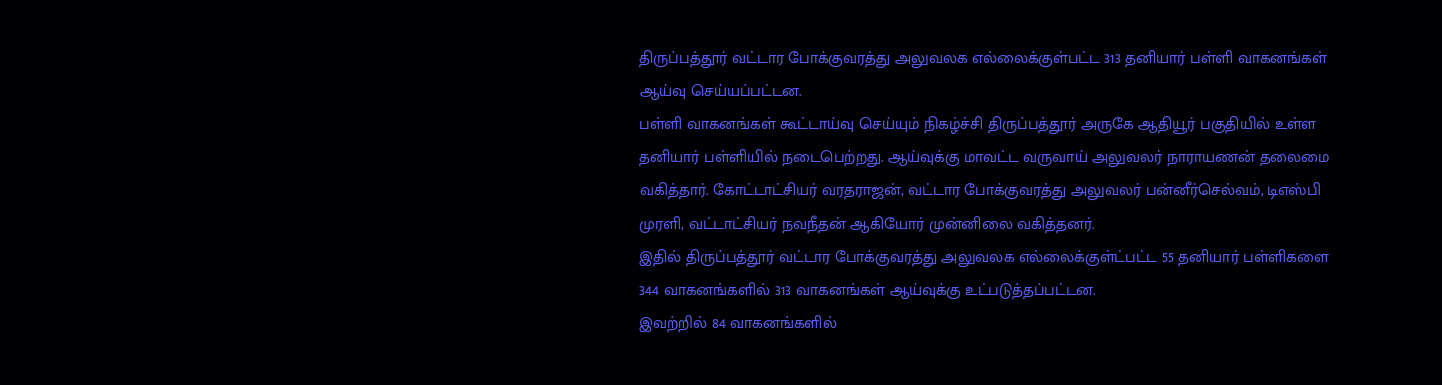திருப்பத்தூர் வட்டார போக்குவரத்து அலுவலக எல்லைக்குள்பட்ட 313 தனியார் பள்ளி வாகனங்கள் ஆய்வு செய்யப்பட்டன.
பள்ளி வாகனங்கள் கூட்டாய்வு செய்யும் நிகழ்ச்சி திருப்பத்தூர் அருகே ஆதியூர் பகுதியில் உள்ள தனியார் பள்ளியில் நடைபெற்றது. ஆய்வுக்கு மாவட்ட வருவாய் அலுவலர் நாராயணன் தலைமை வகித்தார். கோட்டாட்சியர் வரதராஜன், வட்டார போக்குவரத்து அலுவலர் பன்னீர்செல்வம், டிஎஸ்பி முரளி, வட்டாட்சியர் நவநீதன் ஆகியோர் முன்னிலை வகித்தனர்.
இதில் திருப்பத்தூர் வட்டார போக்குவரத்து அலுவலக எல்லைக்குள்ட்பட்ட 55 தனியார் பள்ளிகளை 344 வாகனங்களில் 313 வாகனங்கள் ஆய்வுக்கு உட்படுத்தப்பட்டன.
இவற்றில் 84 வாகனங்களில்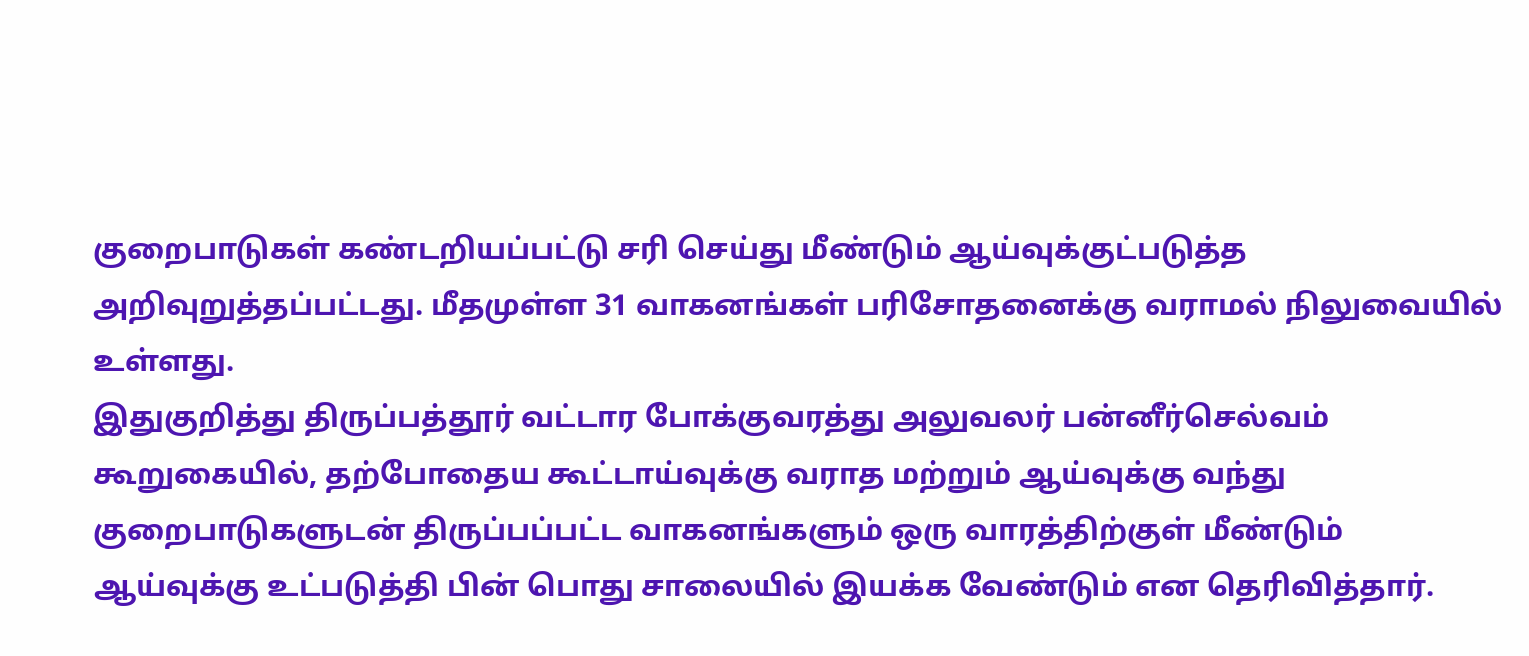குறைபாடுகள் கண்டறியப்பட்டு சரி செய்து மீண்டும் ஆய்வுக்குட்படுத்த அறிவுறுத்தப்பட்டது. மீதமுள்ள 31 வாகனங்கள் பரிசோதனைக்கு வராமல் நிலுவையில் உள்ளது.
இதுகுறித்து திருப்பத்தூர் வட்டார போக்குவரத்து அலுவலர் பன்னீர்செல்வம் கூறுகையில், தற்போதைய கூட்டாய்வுக்கு வராத மற்றும் ஆய்வுக்கு வந்து குறைபாடுகளுடன் திருப்பப்பட்ட வாகனங்களும் ஒரு வாரத்திற்குள் மீண்டும் ஆய்வுக்கு உட்படுத்தி பின் பொது சாலையில் இயக்க வேண்டும் என தெரிவித்தார்.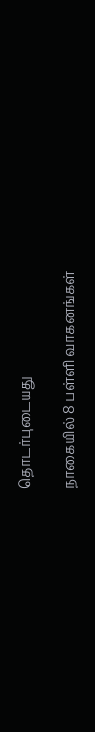தொடர்புடையது

நாகையில் 8 பள்ளி வாகனங்கள்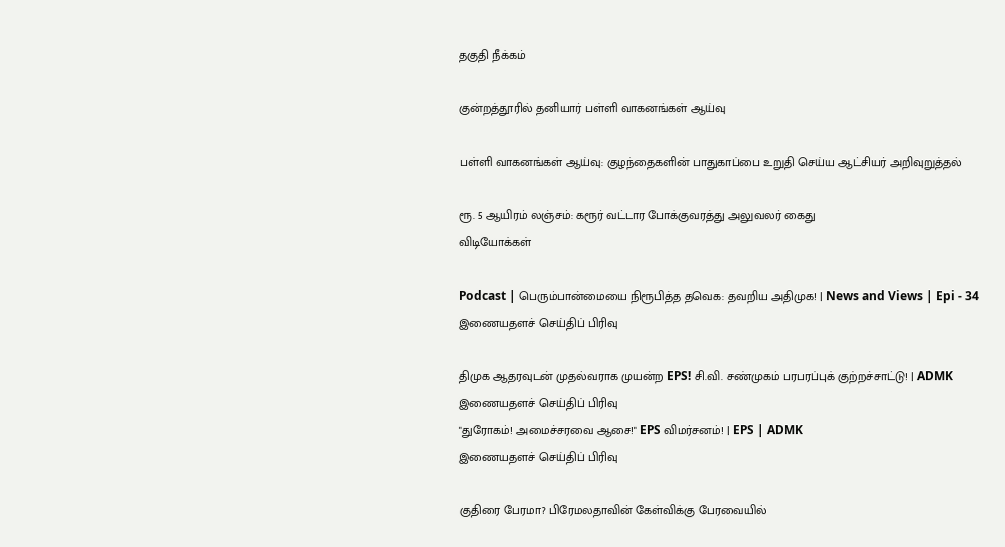தகுதி நீக்கம்

குன்றத்தூரில் தனியார் பள்ளி வாகனங்கள் ஆய்வு

பள்ளி வாகனங்கள் ஆய்வு: குழந்தைகளின் பாதுகாப்பை உறுதி செய்ய ஆட்சியர் அறிவுறுத்தல்

ரூ. 5 ஆயிரம் லஞ்சம்: கரூர் வட்டார போக்குவரத்து அலுவலர் கைது
விடியோக்கள்

Podcast | பெரும்பான்மையை நிரூபித்த தவெக: தவறிய அதிமுக! | News and Views | Epi - 34
இணையதளச் செய்திப் பிரிவு

திமுக ஆதரவுடன் முதல்வராக முயன்ற EPS! சி.வி. சண்முகம் பரபரப்புக் குற்றச்சாட்டு! | ADMK
இணையதளச் செய்திப் பிரிவு
"துரோகம்! அமைச்சரவை ஆசை!" EPS விமர்சனம்! | EPS | ADMK
இணையதளச் செய்திப் பிரிவு

குதிரை பேரமா? பிரேமலதாவின் கேள்விக்கு பேரவையில்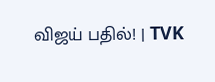விஜய் பதில்! | TVK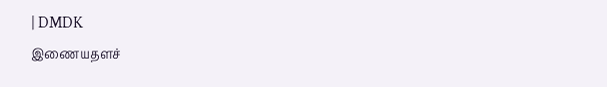| DMDK
இணையதளச்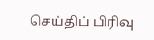செய்திப் பிரிவு